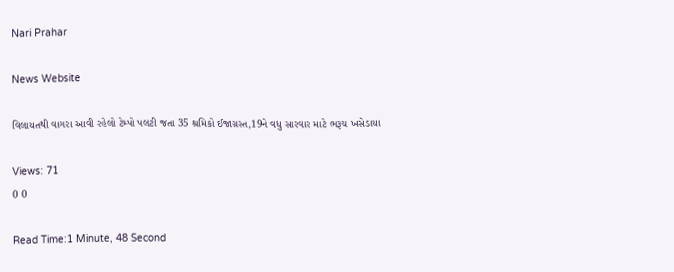Nari Prahar

News Website

વિલાયતથી વાગરા આવી રહેલો ટેમ્પો પલટી જતા 35 શ્રમિકો ઈજાગ્રસ્ત,19ને વધુ સારવાર માટે ભરૂચ ખસેડાયા

Views: 71
0 0

Read Time:1 Minute, 48 Second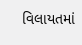વિલાયતમાં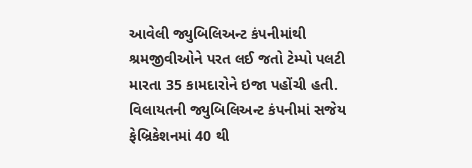આવેલી જ્યુબિલિઅન્ટ કંપનીમાંથી શ્રમજીવીઓને પરત લઈ જતો ટેમ્પો પલટી મારતા 35 કામદારોને ઇજા પહોંચી હતી. વિલાયતની જ્યુબિલિઅન્ટ કંપનીમાં સજેય ફેબ્રિકેશનમાં 40 થી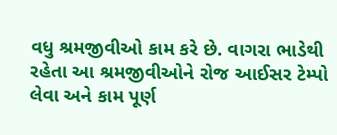વધુ શ્રમજીવીઓ કામ કરે છે. વાગરા ભાડેથી રહેતા આ શ્રમજીવીઓને રોજ આઈસર ટેમ્પો લેવા અને કામ પૂર્ણ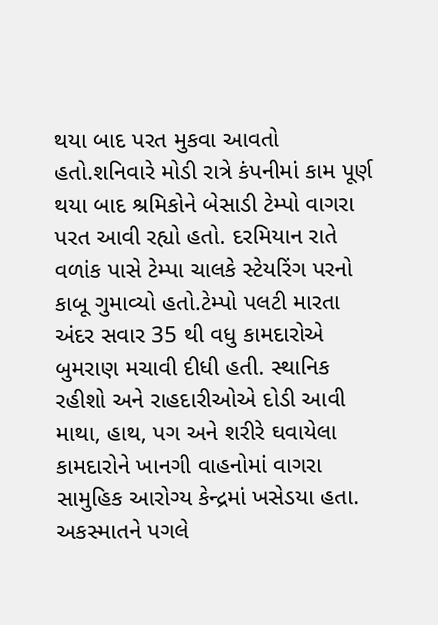થયા બાદ પરત મુકવા આવતો હતો.શનિવારે મોડી રાત્રે કંપનીમાં કામ પૂર્ણ થયા બાદ શ્રમિકોને બેસાડી ટેમ્પો વાગરા પરત આવી રહ્યો હતો. દરમિયાન રાતે વળાંક પાસે ટેમ્પા ચાલકે સ્ટેયરિંગ પરનો કાબૂ ગુમાવ્યો હતો.ટેમ્પો પલટી મારતા અંદર સવાર 35 થી વધુ કામદારોએ બુમરાણ મચાવી દીધી હતી. સ્થાનિક રહીશો અને રાહદારીઓએ દોડી આવી માથા, હાથ, પગ અને શરીરે ઘવાયેલા કામદારોને ખાનગી વાહનોમાં વાગરા સામુહિક આરોગ્ય કેન્દ્રમાં ખસેડયા હતા. અકસ્માતને પગલે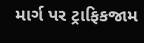માર્ગ પર ટ્રાફિકજામ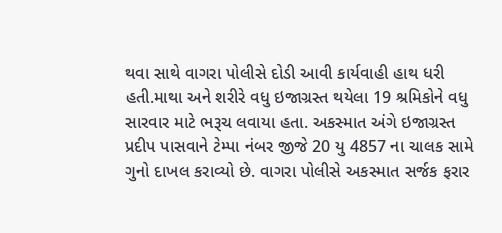થવા સાથે વાગરા પોલીસે દોડી આવી કાર્યવાહી હાથ ધરી હતી.માથા અને શરીરે વધુ ઇજાગ્રસ્ત થયેલા 19 શ્રમિકોને વધુ સારવાર માટે ભરૂચ લવાયા હતા. અકસ્માત અંગે ઇજાગ્રસ્ત પ્રદીપ પાસવાને ટેમ્પા નંબર જીજે 20 યુ 4857 ના ચાલક સામે ગુનો દાખલ કરાવ્યો છે. વાગરા પોલીસે અકસ્માત સર્જક ફરાર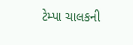ટેમ્પા ચાલકની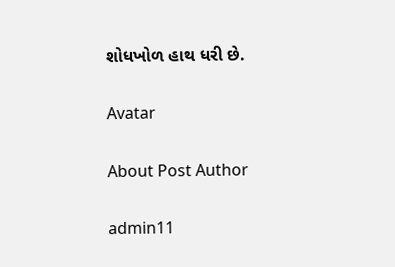શોધખોળ હાથ ધરી છે.

Avatar

About Post Author

admin11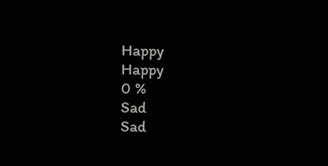Happy
Happy
0 %
Sad
Sad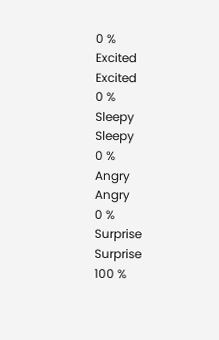0 %
Excited
Excited
0 %
Sleepy
Sleepy
0 %
Angry
Angry
0 %
Surprise
Surprise
100 %